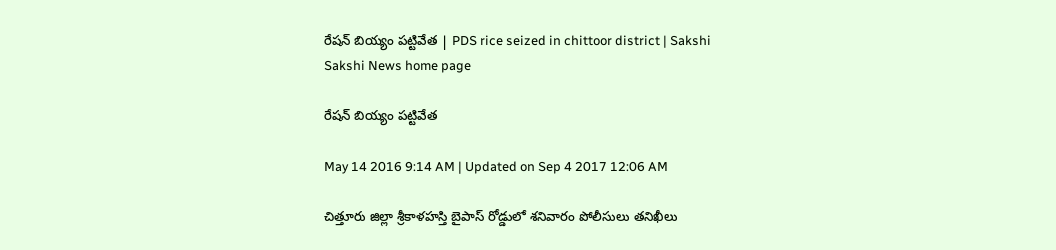రేషన్ బియ్యం పట్టివేత | PDS rice seized in chittoor district | Sakshi
Sakshi News home page

రేషన్ బియ్యం పట్టివేత

May 14 2016 9:14 AM | Updated on Sep 4 2017 12:06 AM

చిత్తూరు జిల్లా శ్రీకాళహస్తి బైపాస్ రోడ్డులో శనివారం పోలీసులు తనిఖీలు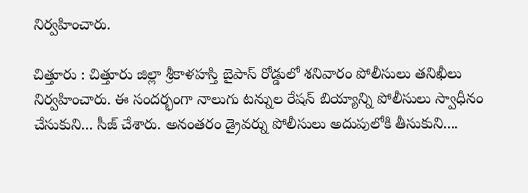నిర్వహించారు.

చిత్తూరు : చిత్తూరు జిల్లా శ్రీకాళహస్తి బైపాస్ రోడ్డులో శనివారం పోలీసులు తనిఖీలు నిర్వహించారు. ఈ సందర్భంగా నాలుగు టన్నుల రేషన్ బియ్యాన్ని పోలీసులు స్వాధీనం చేసుకుని... సీజ్ చేశారు. అనంతరం డ్రైవర్ను పోలీసులు అదుపులోకి తీసుకుని....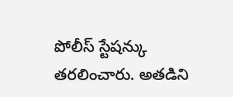పోలీస్ స్టేషన్కు తరలించారు. అతడిని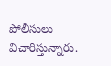పోలీసులు విచారిస్తున్నారు.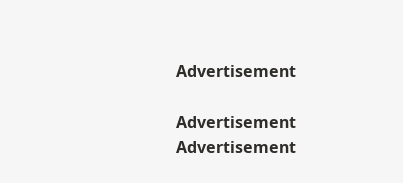Advertisement

Advertisement
Advertisement